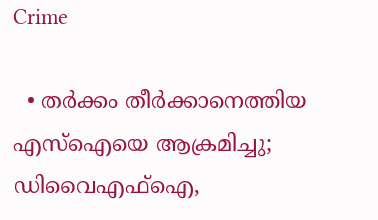Crime

  • തര്‍ക്കം തീര്‍ക്കാനെത്തിയ എസ്‌ഐയെ ആക്രമിച്ചു; ഡിവൈഎഫ്‌ഐ,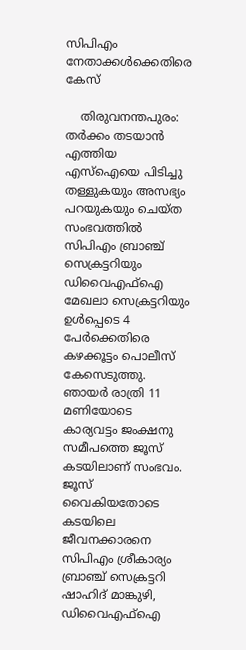സിപിഎം നേതാക്കള്‍ക്കെതിരെ കേസ്

    തിരുവനന്തപുരം: തര്‍ക്കം തടയാന്‍ എത്തിയ എസ്‌ഐയെ പിടിച്ചു തള്ളുകയും അസഭ്യം പറയുകയും ചെയ്ത സംഭവത്തില്‍ സിപിഎം ബ്രാഞ്ച് സെക്രട്ടറിയും ഡിവൈഎഫ്‌ഐ മേഖലാ സെക്രട്ടറിയും ഉള്‍പ്പെടെ 4 പേര്‍ക്കെതിരെ കഴക്കൂട്ടം പൊലീസ് കേസെടുത്തു. ഞായര്‍ രാത്രി 11 മണിയോടെ കാര്യവട്ടം ജംക്ഷനു സമീപത്തെ ജൂസ് കടയിലാണ് സംഭവം. ജൂസ് വൈകിയതോടെ കടയിലെ ജീവനക്കാരനെ സിപിഎം ശ്രീകാര്യം ബ്രാഞ്ച് സെക്രട്ടറി ഷാഹിദ് മാങ്കുഴി, ഡിവൈഎഫ്‌ഐ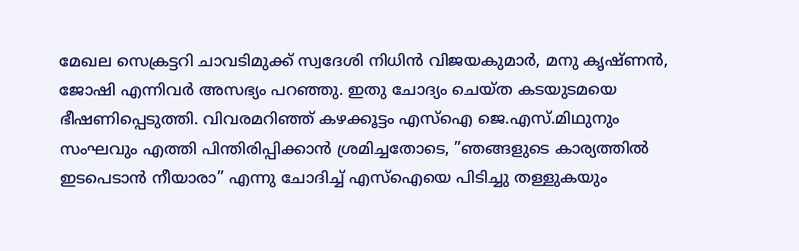മേഖല സെക്രട്ടറി ചാവടിമുക്ക് സ്വദേശി നിധിന്‍ വിജയകുമാര്‍, മനു കൃഷ്ണന്‍, ജോഷി എന്നിവര്‍ അസഭ്യം പറഞ്ഞു. ഇതു ചോദ്യം ചെയ്ത കടയുടമയെ ഭീഷണിപ്പെടുത്തി. വിവരമറിഞ്ഞ് കഴക്കൂട്ടം എസ്‌ഐ ജെ.എസ്.മിഥുനും സംഘവും എത്തി പിന്തിരിപ്പിക്കാന്‍ ശ്രമിച്ചതോടെ, ”ഞങ്ങളുടെ കാര്യത്തില്‍ ഇടപെടാന്‍ നീയാരാ” എന്നു ചോദിച്ച് എസ്‌ഐയെ പിടിച്ചു തള്ളുകയും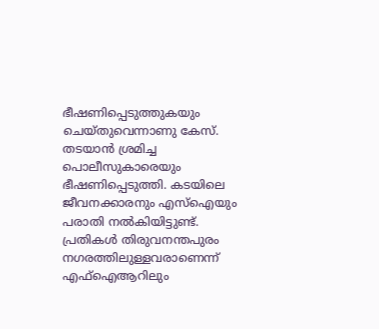ഭീഷണിപ്പെടുത്തുകയും ചെയ്തുവെന്നാണു കേസ്. തടയാന്‍ ശ്രമിച്ച പൊലീസുകാരെയും ഭീഷണിപ്പെടുത്തി. കടയിലെ ജീവനക്കാരനും എസ്‌ഐയും പരാതി നല്‍കിയിട്ടുണ്ട്. പ്രതികള്‍ തിരുവനന്തപുരം നഗരത്തിലുള്ളവരാണെന്ന് എഫ്‌ഐആറിലും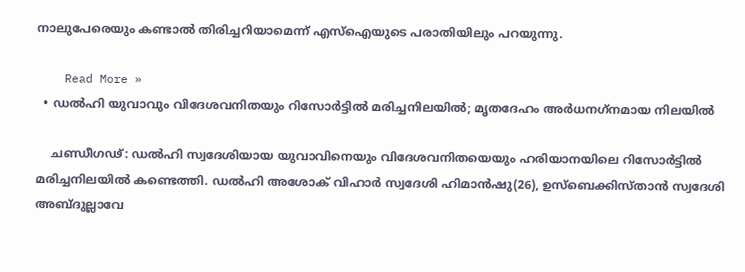നാലുപേരെയും കണ്ടാല്‍ തിരിച്ചറിയാമെന്ന് എസ്‌ഐയുടെ പരാതിയിലും പറയുന്നു.

    Read More »
  • ഡല്‍ഹി യുവാവും വിദേശവനിതയും റിസോര്‍ട്ടില്‍ മരിച്ചനിലയില്‍; മൃതദേഹം അര്‍ധനഗ്‌നമായ നിലയില്‍

    ചണ്ഡീഗഢ്: ഡല്‍ഹി സ്വദേശിയായ യുവാവിനെയും വിദേശവനിതയെയും ഹരിയാനയിലെ റിസോര്‍ട്ടില്‍ മരിച്ചനിലയില്‍ കണ്ടെത്തി. ഡല്‍ഹി അശോക് വിഹാര്‍ സ്വദേശി ഹിമാന്‍ഷു(26), ഉസ്ബെക്കിസ്താന്‍ സ്വദേശി അബ്ദുല്ലാവേ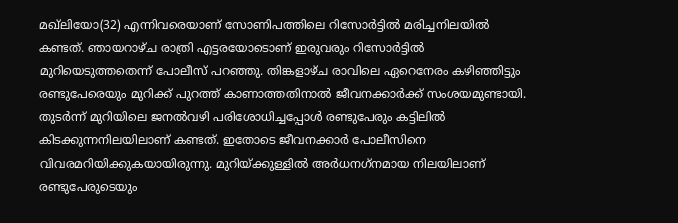മഖ്ലിയോ(32) എന്നിവരെയാണ് സോണിപത്തിലെ റിസോര്‍ട്ടില്‍ മരിച്ചനിലയില്‍ കണ്ടത്. ഞായറാഴ്ച രാത്രി എട്ടരയോടൊണ് ഇരുവരും റിസോര്‍ട്ടില്‍ മുറിയെടുത്തതെന്ന് പോലീസ് പറഞ്ഞു. തിങ്കളാഴ്ച രാവിലെ ഏറെനേരം കഴിഞ്ഞിട്ടും രണ്ടുപേരെയും മുറിക്ക് പുറത്ത് കാണാത്തതിനാല്‍ ജീവനക്കാര്‍ക്ക് സംശയമുണ്ടായി. തുടര്‍ന്ന് മുറിയിലെ ജനല്‍വഴി പരിശോധിച്ചപ്പോള്‍ രണ്ടുപേരും കട്ടിലില്‍ കിടക്കുന്നനിലയിലാണ് കണ്ടത്. ഇതോടെ ജീവനക്കാര്‍ പോലീസിനെ വിവരമറിയിക്കുകയായിരുന്നു. മുറിയ്ക്കുള്ളില്‍ അര്‍ധനഗ്‌നമായ നിലയിലാണ് രണ്ടുപേരുടെയും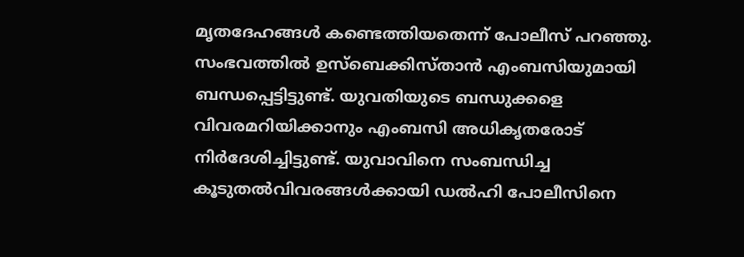മൃതദേഹങ്ങള്‍ കണ്ടെത്തിയതെന്ന് പോലീസ് പറഞ്ഞു. സംഭവത്തില്‍ ഉസ്ബെക്കിസ്താന്‍ എംബസിയുമായി ബന്ധപ്പെട്ടിട്ടുണ്ട്. യുവതിയുടെ ബന്ധുക്കളെ വിവരമറിയിക്കാനും എംബസി അധികൃതരോട് നിര്‍ദേശിച്ചിട്ടുണ്ട്. യുവാവിനെ സംബന്ധിച്ച കൂടുതല്‍വിവരങ്ങള്‍ക്കായി ഡല്‍ഹി പോലീസിനെ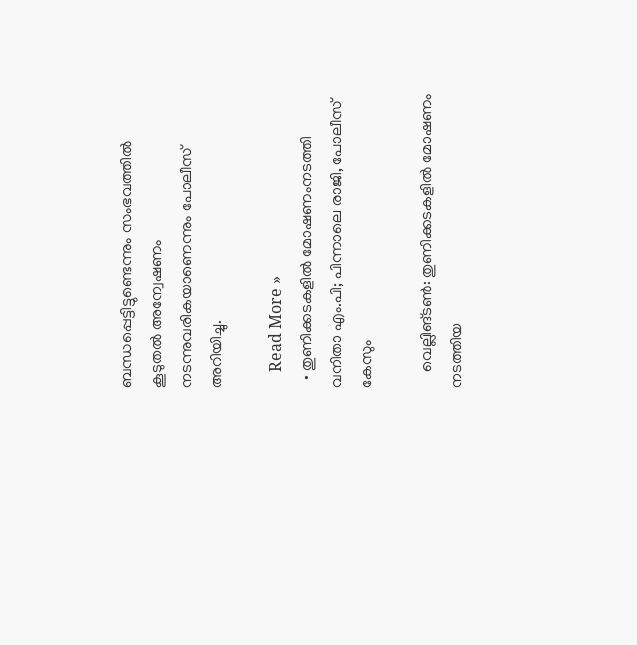ബന്ധപ്പെട്ടിട്ടുണ്ടെന്നും സംഭവത്തില്‍ കൂടുതല്‍ അന്വേഷണം നടന്നുവരികയാണെന്നും പോലീസ് അറിയിച്ചു.

    Read More »
  • തുണിക്കടകളില്‍ മോഷണംനടത്തി വനിതാ എം.പി; പിന്നാലെ രാജി, പോലീസ് കേസും

    വെല്ലിങ്ടണ്‍: തുണിക്കടകളില്‍ മോഷണം നടത്തിയ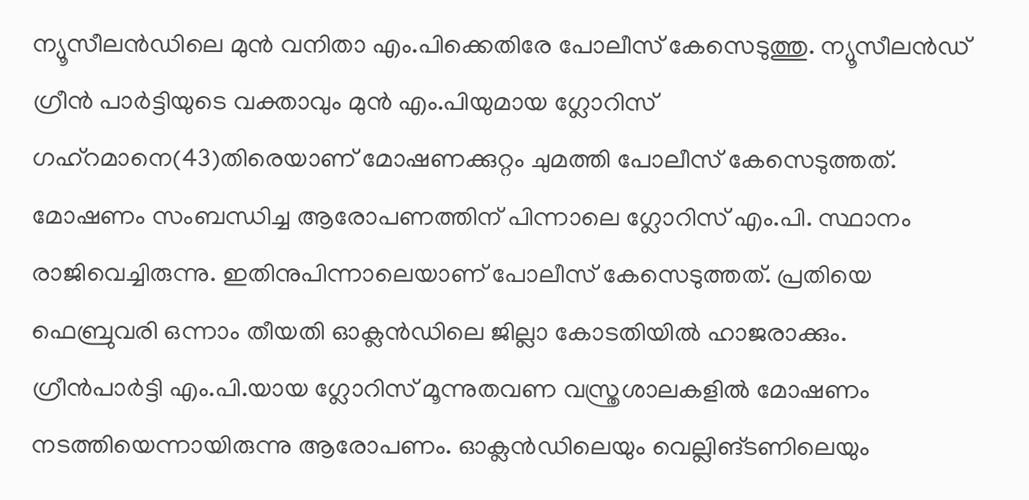ന്യൂസീലന്‍ഡിലെ മുന്‍ വനിതാ എം.പിക്കെതിരേ പോലീസ് കേസെടുത്തു. ന്യൂസീലന്‍ഡ് ഗ്രീന്‍ പാര്‍ട്ടിയുടെ വക്താവും മുന്‍ എം.പിയുമായ ഗ്ലോറിസ് ഗഹ്റമാനെ(43)തിരെയാണ് മോഷണക്കുറ്റം ചുമത്തി പോലീസ് കേസെടുത്തത്. മോഷണം സംബന്ധിച്ച ആരോപണത്തിന് പിന്നാലെ ഗ്ലോറിസ് എം.പി. സ്ഥാനം രാജിവെച്ചിരുന്നു. ഇതിനുപിന്നാലെയാണ് പോലീസ് കേസെടുത്തത്. പ്രതിയെ ഫെബ്രുവരി ഒന്നാം തീയതി ഓക്ലന്‍ഡിലെ ജില്ലാ കോടതിയില്‍ ഹാജരാക്കും. ഗ്രീന്‍പാര്‍ട്ടി എം.പി.യായ ഗ്ലോറിസ് മൂന്നുതവണ വസ്ത്രശാലകളില്‍ മോഷണം നടത്തിയെന്നായിരുന്നു ആരോപണം. ഓക്ലന്‍ഡിലെയും വെല്ലിങ്ടണിലെയും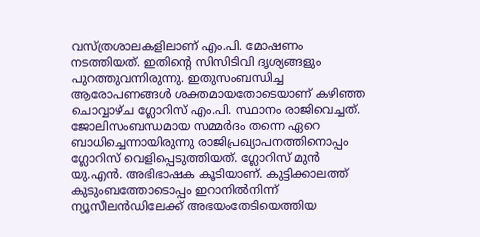വസ്ത്രശാലകളിലാണ് എം.പി. മോഷണം നടത്തിയത്. ഇതിന്റെ സിസിടിവി ദൃശ്യങ്ങളും പുറത്തുവന്നിരുന്നു. ഇതുസംബന്ധിച്ച ആരോപണങ്ങള്‍ ശക്തമായതോടെയാണ് കഴിഞ്ഞ ചൊവ്വാഴ്ച ഗ്ലോറിസ് എം.പി. സ്ഥാനം രാജിവെച്ചത്. ജോലിസംബന്ധമായ സമ്മര്‍ദം തന്നെ ഏറെ ബാധിച്ചെന്നായിരുന്നു രാജിപ്രഖ്യാപനത്തിനൊപ്പം ഗ്ലോറിസ് വെളിപ്പെടുത്തിയത്. ഗ്ലോറിസ് മുന്‍ യു.എന്‍. അഭിഭാഷക കൂടിയാണ്. കുട്ടിക്കാലത്ത് കുടുംബത്തോടൊപ്പം ഇറാനില്‍നിന്ന് ന്യൂസീലന്‍ഡിലേക്ക് അഭയംതേടിയെത്തിയ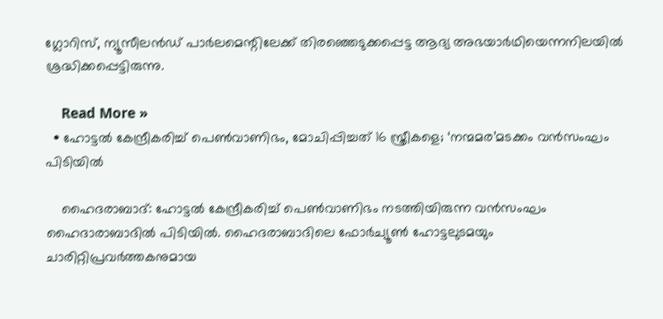ഗ്ലോറിസ്, ന്യൂസീലന്‍ഡ് പാര്‍ലമെന്റിലേക്ക് തിരഞ്ഞെടുക്കപ്പെട്ട ആദ്യ അഭയാര്‍ഥിയെന്നനിലയില്‍ ശ്രദ്ധിക്കപ്പെട്ടിരുന്നു.

    Read More »
  • ഹോട്ടല്‍ കേന്ദ്രീകരിച്ച് പെണ്‍വാണിഭം, മോചിപ്പിച്ചത് 16 സ്ത്രീകളെ; ‘നന്മമര’മടക്കം വന്‍സംഘം പിടിയില്‍

    ഹൈദരാബാദ്: ഹോട്ടല്‍ കേന്ദ്രീകരിച്ച് പെണ്‍വാണിഭം നടത്തിയിരുന്ന വന്‍സംഘം ഹൈദാരാബാദില്‍ പിടിയില്‍. ഹൈദരാബാദിലെ ഫോര്‍ച്യൂണ്‍ ഹോട്ടലുടമയും ചാരിറ്റിപ്രവര്‍ത്തകനുമായ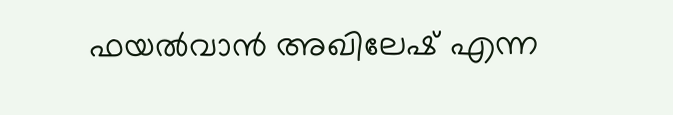ഫയല്‍വാന്‍ അഖിലേഷ് എന്ന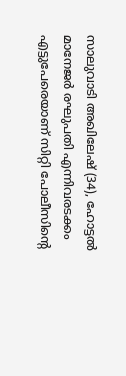സാലുവാടി അഖിലേഷ് (34), ഹോട്ടല്‍ മാനേജര്‍ രഘുപതി എന്നിവരടക്കം എട്ടുപേരെയാണ് സിറ്റി പോലീസിന്റെ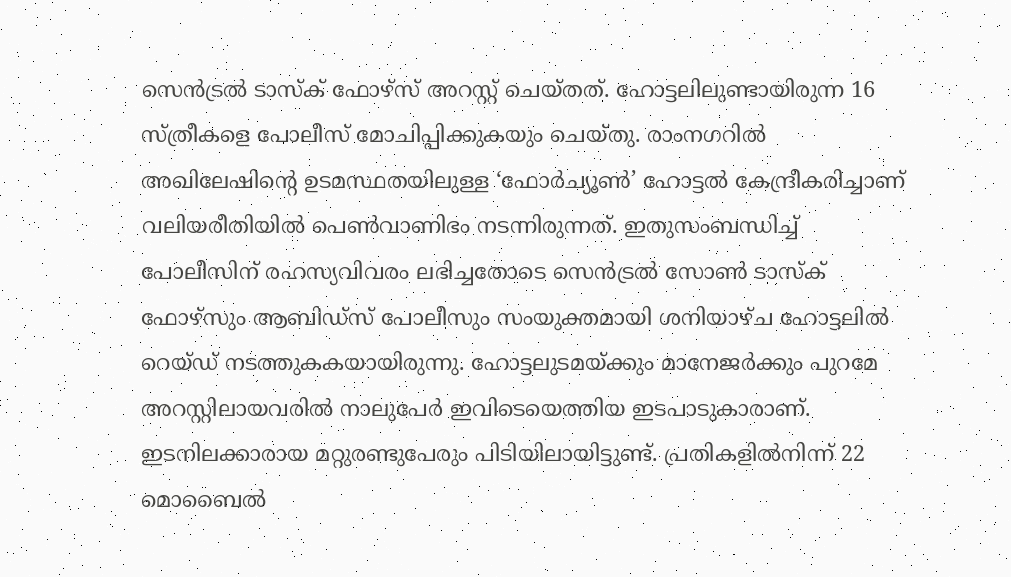സെന്‍ട്രല്‍ ടാസ്‌ക് ഫോഴ്സ് അറസ്റ്റ് ചെയ്തത്. ഹോട്ടലിലുണ്ടായിരുന്ന 16 സ്ത്രീകളെ പോലീസ് മോചിപ്പിക്കുകയും ചെയ്തു. രാംനഗറില്‍ അഖിലേഷിന്റെ ഉടമസ്ഥതയിലുള്ള ‘ഫോര്‍ച്യൂണ്‍’ ഹോട്ടല്‍ കേന്ദ്രീകരിച്ചാണ് വലിയരീതിയില്‍ പെണ്‍വാണിഭം നടന്നിരുന്നത്. ഇതുസംബന്ധിച്ച് പോലീസിന് രഹസ്യവിവരം ലഭിച്ചതോടെ സെന്‍ട്രല്‍ സോണ്‍ ടാസ്‌ക് ഫോഴ്സും ആബിഡ്സ് പോലീസും സംയുക്തമായി ശനിയാഴ്ച ഹോട്ടലില്‍ റെയ്ഡ് നടത്തുകകയായിരുന്നു. ഹോട്ടലുടമയ്ക്കും മാനേജര്‍ക്കും പുറമേ അറസ്റ്റിലായവരില്‍ നാലുപേര്‍ ഇവിടെയെത്തിയ ഇടപാടുകാരാണ്. ഇടനിലക്കാരായ മറ്റുരണ്ടുപേരും പിടിയിലായിട്ടുണ്ട്. പ്രതികളില്‍നിന്ന് 22 മൊബൈല്‍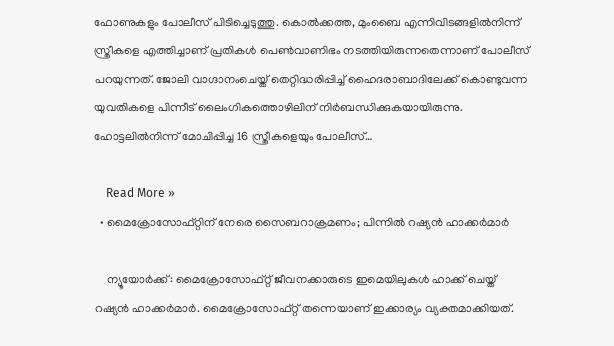ഫോണുകളും പോലീസ് പിടിച്ചെടുത്തു. കൊല്‍ക്കത്ത, മുംബൈ എന്നിവിടങ്ങളില്‍നിന്ന് സ്ത്രീകളെ എത്തിച്ചാണ് പ്രതികള്‍ പെണ്‍വാണിഭം നടത്തിയിരുന്നതെന്നാണ് പോലീസ് പറയുന്നത്. ജോലി വാഗ്ദാനംചെയ്ത് തെറ്റിദ്ധരിപ്പിച്ച് ഹൈദരാബാദിലേക്ക് കൊണ്ടുവന്ന യുവതികളെ പിന്നീട് ലൈംഗികത്തൊഴിലിന് നിര്‍ബന്ധിക്കുകയായിരുന്നു. ഹോട്ടലില്‍നിന്ന് മോചിപ്പിച്ച 16 സ്ത്രീകളെയും പോലീസ്…

    Read More »
  • മൈക്രോസോഫ്റ്റിന് നേരെ സൈബറാക്രമണം; പിന്നില്‍ റഷ്യന്‍ ഹാക്കര്‍മാര്‍

    ന്യൂയോര്‍ക്ക്: മൈക്രോസോഫ്റ്റ് ജീവനക്കാരുടെ ഇമെയിലുകള്‍ ഹാക്ക് ചെയ്ത് റഷ്യന്‍ ഹാക്കര്‍മാര്‍. മൈക്രോസോഫ്റ്റ് തന്നെയാണ് ഇക്കാര്യം വ്യക്തമാക്കിയത്.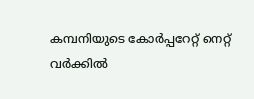കമ്പനിയുടെ കോര്‍പ്പറേറ്റ് നെറ്റ് വര്‍ക്കില്‍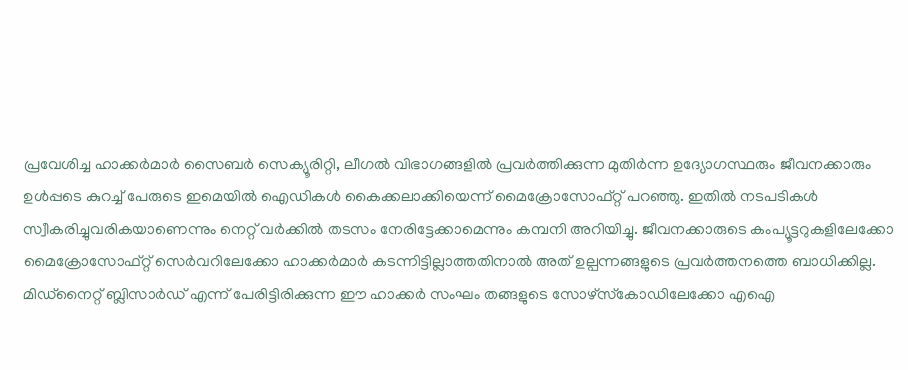പ്രവേശിച്ച ഹാക്കര്‍മാര്‍ സൈബര്‍ സെക്യൂരിറ്റി, ലീഗല്‍ വിഭാഗങ്ങളില്‍ പ്രവര്‍ത്തിക്കുന്ന മുതിര്‍ന്ന ഉദ്യോഗസ്ഥരും ജീവനക്കാരും ഉള്‍പ്പടെ കുറച്ച് പേരുടെ ഇമെയില്‍ ഐഡികള്‍ കൈക്കലാക്കിയെന്ന് മൈക്രോസോഫ്റ്റ് പറഞ്ഞു. ഇതില്‍ നടപടികള്‍ സ്വീകരിച്ചുവരികയാണെന്നും നെറ്റ് വര്‍ക്കില്‍ തടസം നേരിട്ടേക്കാമെന്നും കമ്പനി അറിയിച്ചു. ജീവനക്കാരുടെ കംപ്യൂട്ടറുകളിലേക്കോ മൈക്രോസോഫ്റ്റ് സെര്‍വറിലേക്കോ ഹാക്കര്‍മാര്‍ കടന്നിട്ടില്ലാത്തതിനാല്‍ അത് ഉല്പന്നങ്ങളുടെ പ്രവര്‍ത്തനത്തെ ബാധിക്കില്ല. മിഡ്നൈറ്റ് ബ്ലിസാര്‍ഡ് എന്ന് പേരിട്ടിരിക്കുന്ന ഈ ഹാക്കര്‍ സംഘം തങ്ങളുടെ സോഴ്സ്‌കോഡിലേക്കോ എഐ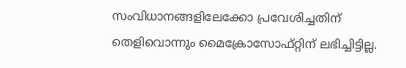സംവിധാനങ്ങളിലേക്കോ പ്രവേശിച്ചതിന് തെളിവൊന്നും മൈക്രോസോഫ്റ്റിന് ലഭിച്ചിട്ടില്ല.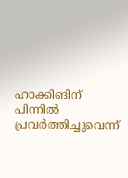ഹാക്കിങിന് പിന്നില്‍ പ്രവര്‍ത്തിച്ചുവെന്ന്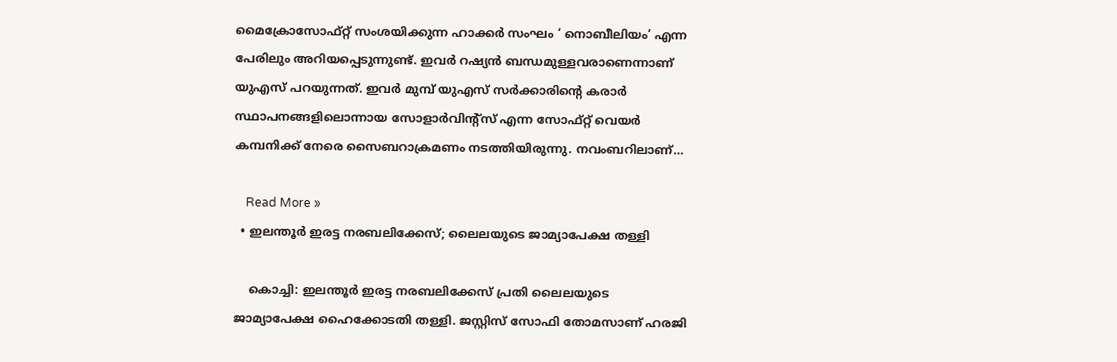മൈക്രോസോഫ്റ്റ് സംശയിക്കുന്ന ഹാക്കര്‍ സംഘം ‘ നൊബീലിയം’ എന്ന പേരിലും അറിയപ്പെടുന്നുണ്ട്. ഇവര്‍ റഷ്യന്‍ ബന്ധമുള്ളവരാണെന്നാണ് യുഎസ് പറയുന്നത്. ഇവര്‍ മുമ്പ് യുഎസ് സര്‍ക്കാരിന്റെ കരാര്‍ സ്ഥാപനങ്ങളിലൊന്നായ സോളാര്‍വിന്റ്സ് എന്ന സോഫ്റ്റ് വെയര്‍ കമ്പനിക്ക് നേരെ സൈബറാക്രമണം നടത്തിയിരുന്നു. നവംബറിലാണ്…

    Read More »
  • ഇലന്തൂര്‍ ഇരട്ട നരബലിക്കേസ്; ലൈലയുടെ ജാമ്യാപേക്ഷ തള്ളി

    കൊച്ചി: ഇലന്തൂര്‍ ഇരട്ട നരബലിക്കേസ് പ്രതി ലൈലയുടെ ജാമ്യാപേക്ഷ ഹൈക്കോടതി തള്ളി. ജസ്റ്റിസ് സോഫി തോമസാണ് ഹരജി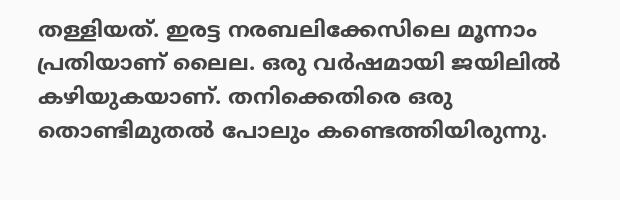തള്ളിയത്. ഇരട്ട നരബലിക്കേസിലെ മൂന്നാം പ്രതിയാണ് ലൈല. ഒരു വര്‍ഷമായി ജയിലില്‍ കഴിയുകയാണ്. തനിക്കെതിരെ ഒരു തൊണ്ടിമുതല്‍ പോലും കണ്ടെത്തിയിരുന്നു.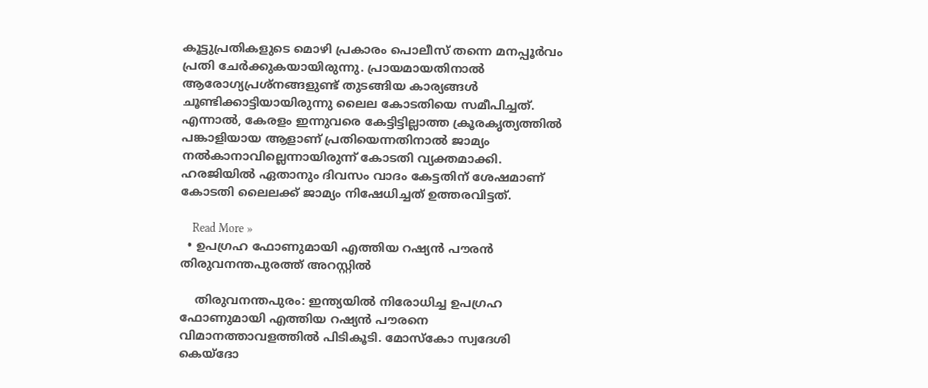കൂട്ടുപ്രതികളുടെ മൊഴി പ്രകാരം പൊലീസ് തന്നെ മനപ്പൂര്‍വം പ്രതി ചേര്‍ക്കുകയായിരുന്നു. പ്രായമായതിനാല്‍ ആരോഗ്യപ്രശ്നങ്ങളുണ്ട് തുടങ്ങിയ കാര്യങ്ങള്‍ ചൂണ്ടിക്കാട്ടിയായിരുന്നു ലൈല കോടതിയെ സമീപിച്ചത്. എന്നാല്‍, കേരളം ഇന്നുവരെ കേട്ടിട്ടില്ലാത്ത ക്രൂരകൃത്യത്തില്‍ പങ്കാളിയായ ആളാണ് പ്രതിയെന്നതിനാല്‍ ജാമ്യം നല്‍കാനാവില്ലെന്നായിരുന്ന് കോടതി വ്യക്തമാക്കി. ഹരജിയില്‍ ഏതാനും ദിവസം വാദം കേട്ടതിന് ശേഷമാണ് കോടതി ലൈലക്ക് ജാമ്യം നിഷേധിച്ചത് ഉത്തരവിട്ടത്.

    Read More »
  • ഉപഗ്രഹ ഫോണുമായി എത്തിയ റഷ്യന്‍ പൗരന്‍ തിരുവനന്തപുരത്ത് അറസ്റ്റില്‍

    തിരുവനന്തപുരം: ഇന്ത്യയില്‍ നിരോധിച്ച ഉപഗ്രഹ ഫോണുമായി എത്തിയ റഷ്യന്‍ പൗരനെ വിമാനത്താവളത്തില്‍ പിടികൂടി. മോസ്‌കോ സ്വദേശി കെയ്‌ദോ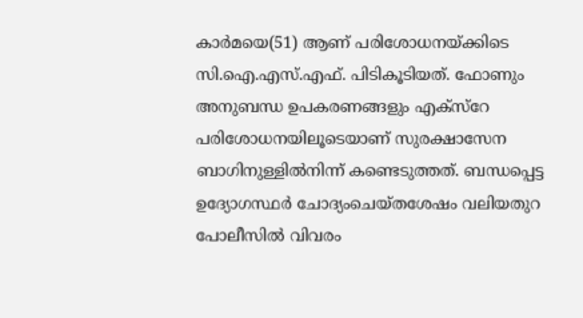കാര്‍മയെ(51) ആണ് പരിശോധനയ്ക്കിടെ സി.ഐ.എസ്.എഫ്. പിടികൂടിയത്. ഫോണും അനുബന്ധ ഉപകരണങ്ങളും എക്സ്‌റേ പരിശോധനയിലൂടെയാണ് സുരക്ഷാസേന ബാഗിനുള്ളില്‍നിന്ന് കണ്ടെടുത്തത്. ബന്ധപ്പെട്ട ഉദ്യോഗസ്ഥര്‍ ചോദ്യംചെയ്തശേഷം വലിയതുറ പോലീസില്‍ വിവരം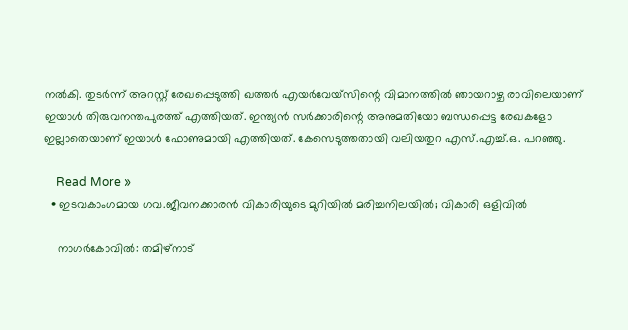നല്‍കി. തുടര്‍ന്ന് അറസ്റ്റ് രേഖപ്പെടുത്തി ഖത്തര്‍ എയര്‍വേയ്‌സിന്റെ വിമാനത്തില്‍ ഞായറാഴ്ച രാവിലെയാണ് ഇയാള്‍ തിരുവനന്തപുരത്ത് എത്തിയത്. ഇന്ത്യന്‍ സര്‍ക്കാരിന്റെ അനുമതിയോ ബന്ധപ്പെട്ട രേഖകളോ ഇല്ലാതെയാണ് ഇയാള്‍ ഫോണുമായി എത്തിയത്. കേസെടുത്തതായി വലിയതുറ എസ്.എച്ച്.ഒ. പറഞ്ഞു.

    Read More »
  • ഇടവകാംഗമായ ഗവ.ജീവനക്കാരന്‍ വികാരിയുടെ മുറിയില്‍ മരിച്ചനിലയില്‍; വികാരി ഒളിവില്‍

    നാഗര്‍കോവില്‍: തമിഴ്നാട്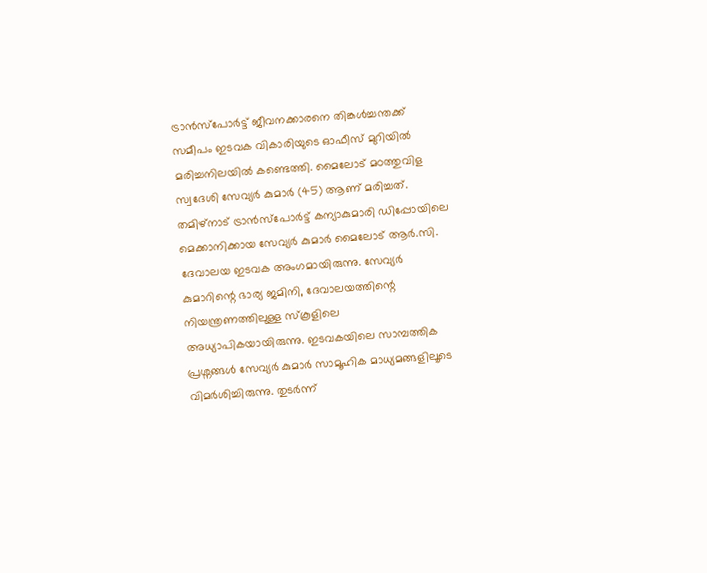ട്രാന്‍സ്‌പോര്‍ട്ട് ജീവനക്കാരനെ തിങ്കള്‍ച്ചന്തക്ക് സമീപം ഇടവക വികാരിയുടെ ഓഫീസ് മുറിയില്‍ മരിച്ചനിലയില്‍ കണ്ടെത്തി. മൈലോട് മഠത്തുവിള സ്വദേശി സേവ്യര്‍ കുമാര്‍ (45) ആണ് മരിച്ചത്. തമിഴ്നാട് ട്രാന്‍സ്‌പോര്‍ട്ട് കന്യാകുമാരി ഡിപ്പോയിലെ മെക്കാനിക്കായ സേവ്യര്‍ കുമാര്‍ മൈലോട് ആര്‍.സി. ദേവാലയ ഇടവക അംഗമായിരുന്നു. സേവ്യര്‍ കുമാറിന്റെ ഭാര്യ ജമിനി, ദേവാലയത്തിന്റെ നിയന്ത്രണത്തിലുള്ള സ്‌കൂളിലെ അധ്യാപികയായിരുന്നു. ഇടവകയിലെ സാമ്പത്തിക പ്രശ്നങ്ങള്‍ സേവ്യര്‍ കുമാര്‍ സാമൂഹിക മാധ്യമങ്ങളിലൂടെ വിമര്‍ശിച്ചിരുന്നു. തുടര്‍ന്ന്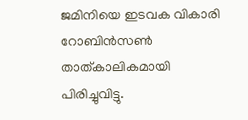ജമിനിയെ ഇടവക വികാരി റോബിന്‍സണ്‍ താത്കാലികമായി പിരിച്ചുവിട്ടു.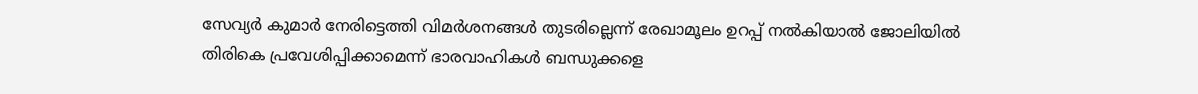സേവ്യര്‍ കുമാര്‍ നേരിട്ടെത്തി വിമര്‍ശനങ്ങള്‍ തുടരില്ലെന്ന് രേഖാമൂലം ഉറപ്പ് നല്‍കിയാല്‍ ജോലിയില്‍ തിരികെ പ്രവേശിപ്പിക്കാമെന്ന് ഭാരവാഹികള്‍ ബന്ധുക്കളെ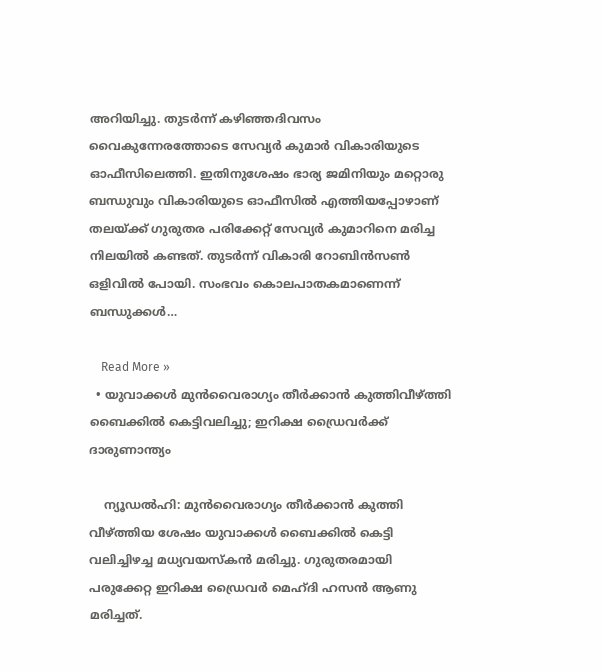അറിയിച്ചു. തുടര്‍ന്ന് കഴിഞ്ഞദിവസം വൈകുന്നേരത്തോടെ സേവ്യര്‍ കുമാര്‍ വികാരിയുടെ ഓഫീസിലെത്തി. ഇതിനുശേഷം ഭാര്യ ജമിനിയും മറ്റൊരു ബന്ധുവും വികാരിയുടെ ഓഫീസില്‍ എത്തിയപ്പോഴാണ് തലയ്ക്ക് ഗുരുതര പരിക്കേറ്റ് സേവ്യര്‍ കുമാറിനെ മരിച്ച നിലയില്‍ കണ്ടത്. തുടര്‍ന്ന് വികാരി റോബിന്‍സണ്‍ ഒളിവില്‍ പോയി. സംഭവം കൊലപാതകമാണെന്ന് ബന്ധുക്കള്‍…

    Read More »
  • യുവാക്കള്‍ മുന്‍വൈരാഗ്യം തീര്‍ക്കാന്‍ കുത്തിവീഴ്ത്തി ബൈക്കില്‍ കെട്ടിവലിച്ചു; ഇറിക്ഷ ഡ്രൈവര്‍ക്ക് ദാരുണാന്ത്യം

    ന്യൂഡല്‍ഹി: മുന്‍വൈരാഗ്യം തീര്‍ക്കാന്‍ കുത്തി വീഴ്ത്തിയ ശേഷം യുവാക്കള്‍ ബൈക്കില്‍ കെട്ടി വലിച്ചിഴച്ച മധ്യവയസ്‌കന്‍ മരിച്ചു. ഗുരുതരമായി പരുക്കേറ്റ ഇറിക്ഷ ഡ്രൈവര്‍ മെഹ്ദി ഹസന്‍ ആണു മരിച്ചത്.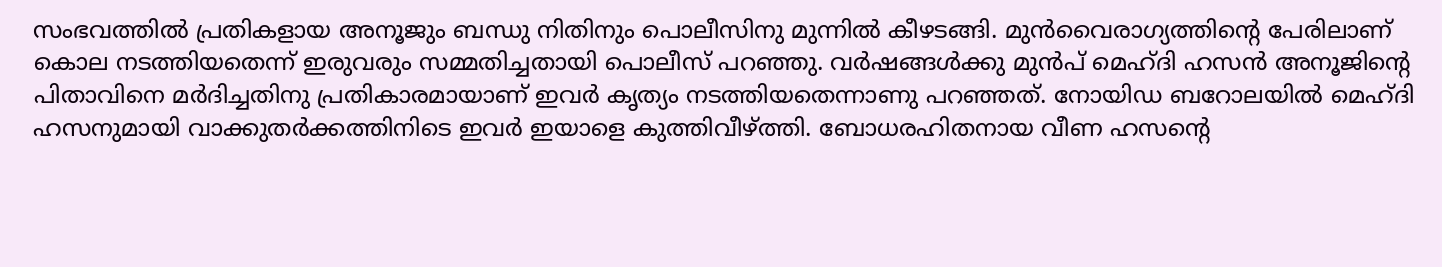സംഭവത്തില്‍ പ്രതികളായ അനൂജും ബന്ധു നിതിനും പൊലീസിനു മുന്നില്‍ കീഴടങ്ങി. മുന്‍വൈരാഗ്യത്തിന്റെ പേരിലാണ് കൊല നടത്തിയതെന്ന് ഇരുവരും സമ്മതിച്ചതായി പൊലീസ് പറഞ്ഞു. വര്‍ഷങ്ങള്‍ക്കു മുന്‍പ് മെഹ്ദി ഹസന്‍ അനൂജിന്റെ പിതാവിനെ മര്‍ദിച്ചതിനു പ്രതികാരമായാണ് ഇവര്‍ കൃത്യം നടത്തിയതെന്നാണു പറഞ്ഞത്. നോയിഡ ബറോലയില്‍ മെഹ്ദി ഹസനുമായി വാക്കുതര്‍ക്കത്തിനിടെ ഇവര്‍ ഇയാളെ കുത്തിവീഴ്ത്തി. ബോധരഹിതനായ വീണ ഹസന്റെ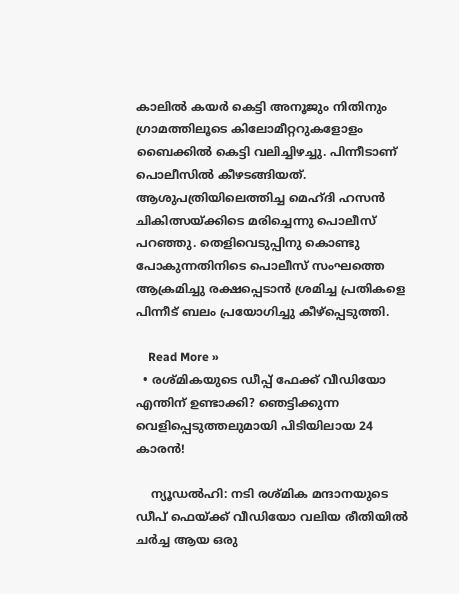കാലില്‍ കയര്‍ കെട്ടി അനൂജും നിതിനും ഗ്രാമത്തിലൂടെ കിലോമീറ്ററുകളോളം ബൈക്കില്‍ കെട്ടി വലിച്ചിഴച്ചു. പിന്നീടാണ് പൊലീസില്‍ കീഴടങ്ങിയത്. ആശുപത്രിയിലെത്തിച്ച മെഹ്ദി ഹസന്‍ ചികിത്സയ്ക്കിടെ മരിച്ചെന്നു പൊലീസ് പറഞ്ഞു. തെളിവെടുപ്പിനു കൊണ്ടു പോകുന്നതിനിടെ പൊലീസ് സംഘത്തെ ആക്രമിച്ചു രക്ഷപ്പെടാന്‍ ശ്രമിച്ച പ്രതികളെ പിന്നീട് ബലം പ്രയോഗിച്ചു കീഴ്‌പ്പെടുത്തി.

    Read More »
  • രശ്മികയുടെ ഡീപ്പ് ഫേക്ക് വീഡിയോ എന്തിന് ഉണ്ടാക്കി? ഞെട്ടിക്കുന്ന വെളിപ്പെടുത്തലുമായി പിടിയിലായ 24 കാരന്‍!

    ന്യൂഡല്‍ഹി: നടി രശ്മിക മന്ദാനയുടെ ഡീപ് ഫെയ്ക്ക് വീഡിയോ വലിയ രീതിയില്‍ ചര്‍ച്ച ആയ ഒരു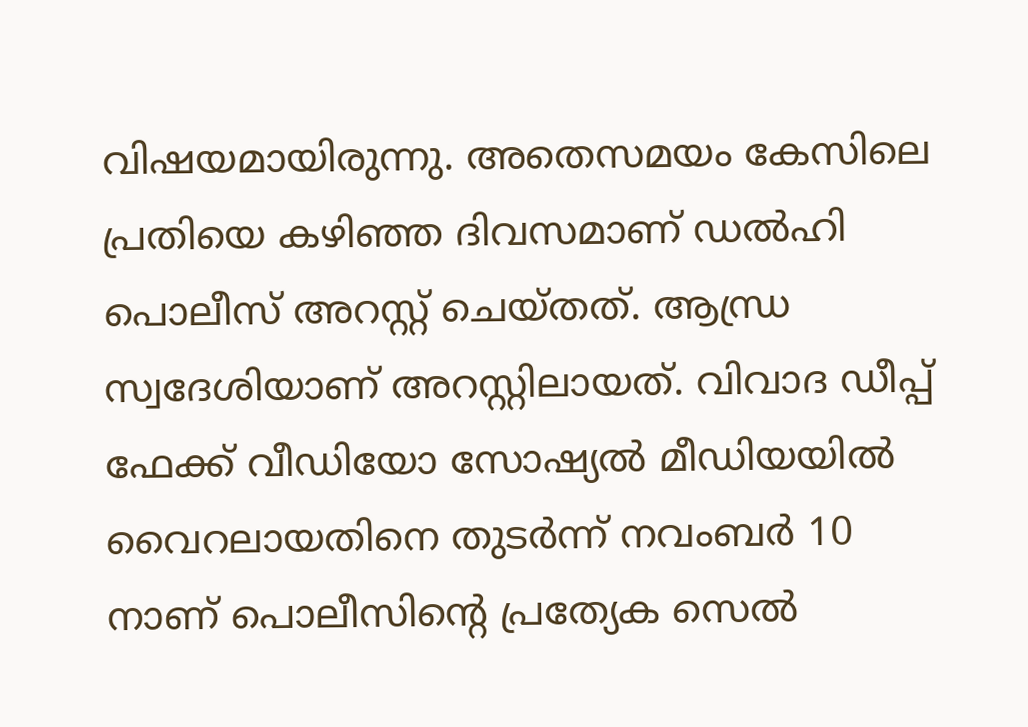വിഷയമായിരുന്നു. അതെസമയം കേസിലെ പ്രതിയെ കഴിഞ്ഞ ദിവസമാണ് ഡല്‍ഹി പൊലീസ് അറസ്റ്റ് ചെയ്തത്. ആന്ധ്ര സ്വദേശിയാണ് അറസ്റ്റിലായത്. വിവാദ ഡീപ്പ് ഫേക്ക് വീഡിയോ സോഷ്യല്‍ മീഡിയയില്‍ വൈറലായതിനെ തുടര്‍ന്ന് നവംബര്‍ 10 നാണ് പൊലീസിന്റെ പ്രത്യേക സെല്‍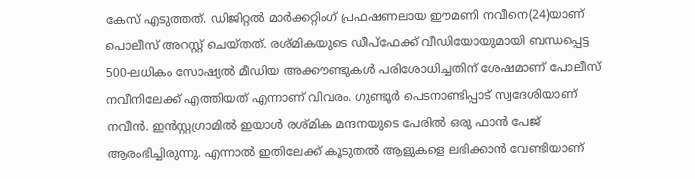കേസ് എടുത്തത്. ഡിജിറ്റല്‍ മാര്‍ക്കറ്റിംഗ് പ്രഫഷണലായ ഈമണി നവീനെ(24)യാണ് പൊലീസ് അറസ്റ്റ് ചെയ്തത്. രശ്മികയുടെ ഡീപ്‌ഫേക്ക് വീഡിയോയുമായി ബന്ധപ്പെട്ട 500-ലധികം സോഷ്യല്‍ മീഡിയ അക്കൗണ്ടുകള്‍ പരിശോധിച്ചതിന് ശേഷമാണ് പോലീസ് നവീനിലേക്ക് എത്തിയത് എന്നാണ് വിവരം. ഗുണ്ടൂര്‍ പെടനാണ്ടിപ്പാട് സ്വദേശിയാണ് നവീന്‍. ഇന്‍സ്റ്റഗ്രാമില്‍ ഇയാള്‍ രശ്മിക മന്ദനയുടെ പേരില്‍ ഒരു ഫാന്‍ പേജ് ആരംഭിച്ചിരുന്നു. എന്നാല്‍ ഇതിലേക്ക് കൂടുതല്‍ ആളുകളെ ലഭിക്കാന്‍ വേണ്ടിയാണ്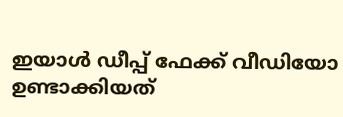ഇയാള്‍ ഡീപ്പ് ഫേക്ക് വീഡിയോ ഉണ്ടാക്കിയത്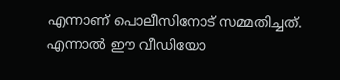എന്നാണ് പൊലീസിനോട് സമ്മതിച്ചത്. എന്നാല്‍ ഈ വീഡിയോ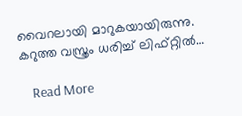വൈറലായി മാറുകയായിരുന്നു. കറുത്ത വസ്ത്രം ധരിച്ച് ലിഫ്റ്റില്‍…

    Read More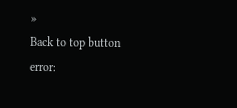»
Back to top button
error: